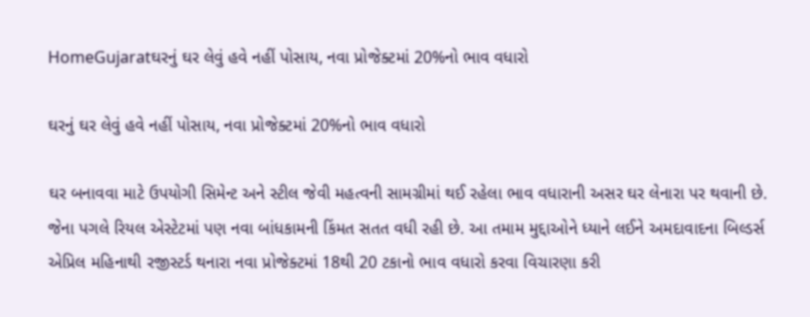HomeGujaratઘરનું ઘર લેવું હવે નહીં પોસાય, નવા પ્રોજેક્ટમાં 20%નો ભાવ વધારો

ઘરનું ઘર લેવું હવે નહીં પોસાય, નવા પ્રોજેક્ટમાં 20%નો ભાવ વધારો

ઘર બનાવવા માટે ઉપયોગી સિમેન્ટ અને સ્ટીલ જેવી મહત્વની સામગ્રીમાં થઈ રહેલા ભાવ વધારાની અસર ઘર લેનારા પર થવાની છે. જેના પગલે રિયલ એસ્ટેટમાં પણ નવા બાંધકામની કિંમત સતત વધી રહી છે. આ તમામ મુદ્દાઓને ધ્યાને લઈને અમદાવાદના બિલ્ડર્સ એપ્રિલ મહિનાથી રજીસ્ટર્ડ થનારા નવા પ્રોજેક્ટમાં 18થી 20 ટકાનો ભાવ વધારો કરવા વિચારણા કરી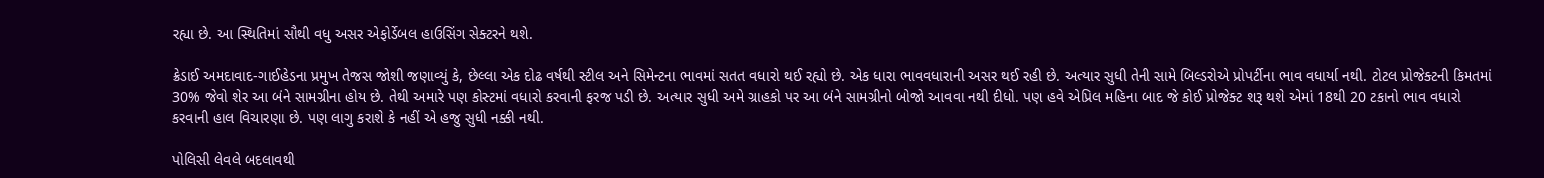રહ્યા છે. આ સ્થિતિમાં સૌથી વધુ અસર એફોર્ડેબલ હાઉસિંગ સેક્ટરને થશે.

ક્રેડાઈ અમદાવાદ-ગાઈહેડના પ્રમુખ તેજસ જોશી જણાવ્યું કે, છેલ્લા એક દોઢ વર્ષથી સ્ટીલ અને સિમેન્ટના ભાવમાં સતત વધારો થઈ રહ્યો છે. એક ધારા ભાવવધારાની અસર થઈ રહી છે. અત્યાર સુધી તેની સામે બિલ્ડરોએ પ્રોપર્ટીના ભાવ વધાર્યા નથી. ટોટલ પ્રોજેક્ટની કિમતમાં 30% જેવો શેર આ બંને સામગ્રીના હોય છે. તેથી અમારે પણ કોસ્ટમાં વધારો કરવાની ફરજ પડી છે. અત્યાર સુધી અમે ગ્રાહકો પર આ બંને સામગ્રીનો બોજો આવવા નથી દીધો. પણ હવે એપ્રિલ મહિના બાદ જે કોઈ પ્રોજેક્ટ શરૂ થશે એમાં 18થી 20 ટકાનો ભાવ વધારો કરવાની હાલ વિચારણા છે. પણ લાગુ કરાશે કે નહીં એ હજુ સુધી નક્કી નથી.

પોલિસી લેવલે બદલાવથી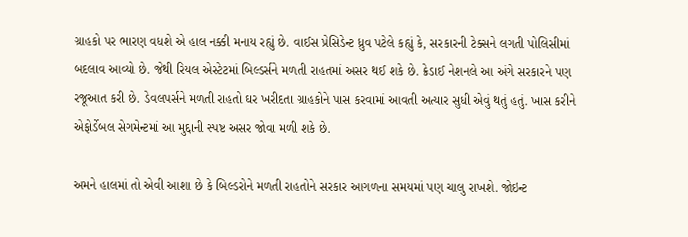ગ્રાહકો પર ભારણ વધશે એ હાલ નક્કી મનાય રહ્યું છે. વાઈસ પ્રેસિડેન્ટ ધ્રુવ પટેલે કહ્યું કે, સરકારની ટેક્સને લગતી પોલિસીમાં બદલાવ આવ્યો છે. જેથી રિયલ એસ્ટેટમાં બિલ્ડર્સને મળતી રાહતમાં અસર થઈ શકે છે. ક્રેડાઈ નેશનલે આ અંગે સરકારને પણ રજૂઆત કરી છે. ડેવલપર્સને મળતી રાહતો ઘર ખરીદતા ગ્રાહકોને પાસ કરવામાં આવતી અત્યાર સુધી એવું થતું હતું. ખાસ કરીને એફોર્ડેબલ સેગમેન્ટમાં આ મુદ્દાની સ્પષ્ટ અસર જોવા મળી શકે છે.

અમને હાલમાં તો એવી આશા છે કે બિલ્ડરોને મળતી રાહતોને સરકાર આગળના સમયમાં પણ ચાલુ રાખશે. જોઇન્ટ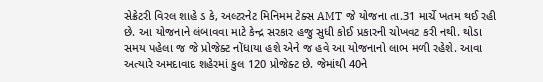સેક્રેટરી વિરલ શાહે ડ કે, અલ્ટરનેટ મિનિમમ ટેક્સ AMT જે યોજના તા.31 માર્ચે ખતમ થઈ રહી છે. આ યોજનાને લંબાવવા માટે કેન્દ્ર સરકાર હજુ સુધી કોઈ પ્રકારની ચોખવટ કરી નથી. થોડા સમય પહેલા જ જે પ્રોજેક્ટ નોંધાયા હશે એને જ હવે આ યોજનાનો લાભ મળી રહેશે. આવા અત્યારે અમદાવાદ શહેરમાં કુલ 120 પ્રોજેક્ટ છે. જેમાંથી 40ને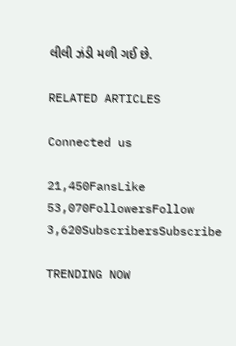લીલી ઝંડી મળી ગઈ છે.

RELATED ARTICLES

Connected us

21,450FansLike
53,070FollowersFollow
3,620SubscribersSubscribe

TRENDING NOW